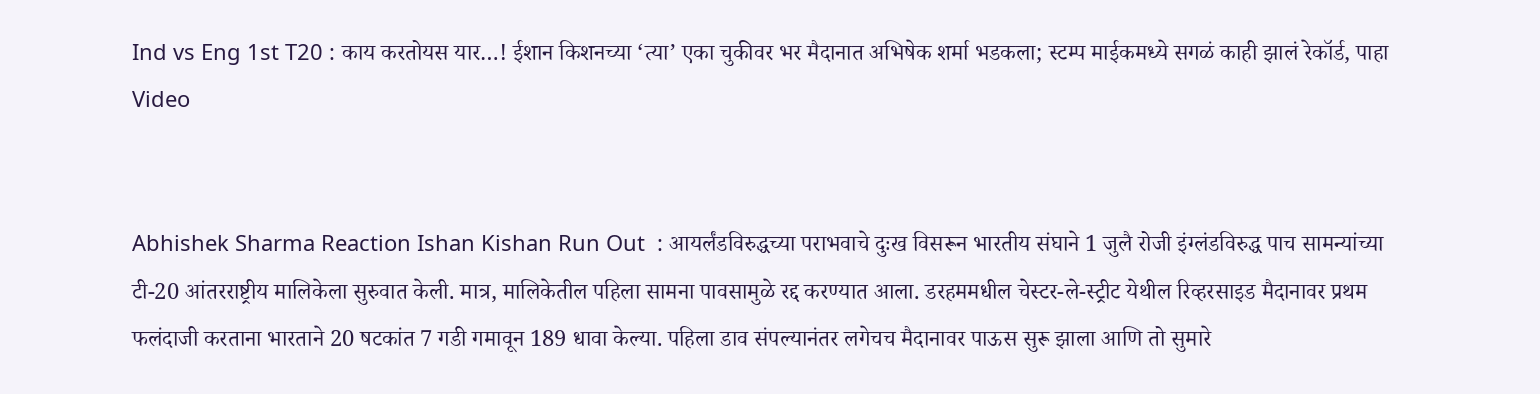Ind vs Eng 1st T20 : काय करतोयस यार…! ईशान किशनच्या ‘त्या’ एका चुकीवर भर मैदानात अभिषेक शर्मा भडकला; स्टम्प माईकमध्ये सगळं काही झालं रेकॉर्ड, पाहा Video


Abhishek Sharma Reaction Ishan Kishan Run Out  : आयर्लंडविरुद्धच्या पराभवाचे दुःख विसरून भारतीय संघाने 1 जुलै रोजी इंग्लंडविरुद्ध पाच सामन्यांच्या टी-20 आंतरराष्ट्रीय मालिकेला सुरुवात केली. मात्र, मालिकेतील पहिला सामना पावसामुळे रद्द करण्यात आला. डरहममधील चेस्टर-ले-स्ट्रीट येथील रिव्हरसाइड मैदानावर प्रथम फलंदाजी करताना भारताने 20 षटकांत 7 गडी गमावून 189 धावा केल्या. पहिला डाव संपल्यानंतर लगेचच मैदानावर पाऊस सुरू झाला आणि तो सुमारे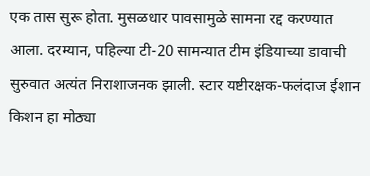एक तास सुरू होता. मुसळधार पावसामुळे सामना रद्द करण्यात आला. दरम्यान, पहिल्या टी-20 सामन्यात टीम इंडियाच्या डावाची सुरुवात अत्यंत निराशाजनक झाली. स्टार यष्टीरक्षक-फलंदाज ईशान किशन हा मोठ्या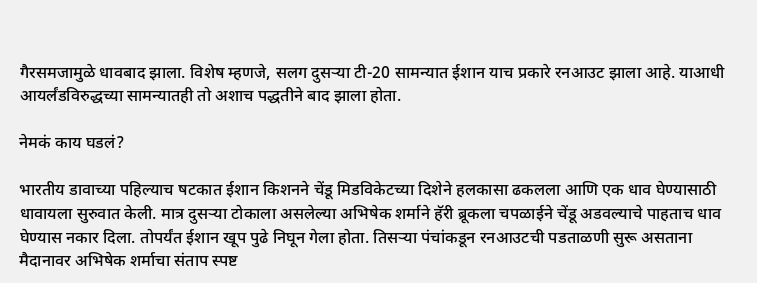गैरसमजामुळे धावबाद झाला. विशेष म्हणजे, सलग दुसऱ्या टी-20 सामन्यात ईशान याच प्रकारे रनआउट झाला आहे. याआधी आयर्लंडविरुद्धच्या सामन्यातही तो अशाच पद्धतीने बाद झाला होता.

नेमकं काय घडलं?

भारतीय डावाच्या पहिल्याच षटकात ईशान किशनने चेंडू मिडविकेटच्या दिशेने हलकासा ढकलला आणि एक धाव घेण्यासाठी धावायला सुरुवात केली. मात्र दुसऱ्या टोकाला असलेल्या अभिषेक शर्माने हॅरी ब्रूकला चपळाईने चेंडू अडवल्याचे पाहताच धाव घेण्यास नकार दिला. तोपर्यंत ईशान खूप पुढे निघून गेला होता. तिसऱ्या पंचांकडून रनआउटची पडताळणी सुरू असताना मैदानावर अभिषेक शर्माचा संताप स्पष्ट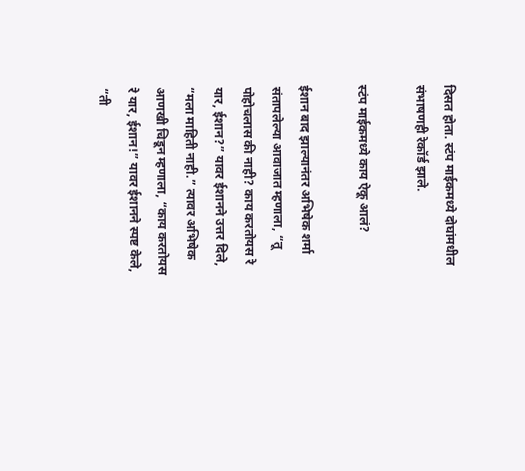दिसत होता. स्टंप माईकमध्ये दोघांमधील संभाषणही रेकॉर्ड झाले.

स्टंप माईकमध्ये काय ऐकू आलं?

ईशान बाद झाल्यानंतर अभिषेक शर्मा संतापलेल्या आवाजात म्हणाला, “तू पोहोचलास की नाही? काय करतोयस रे यार, ईशान?” यावर ईशानने उत्तर दिले, “मला माहिती नाही.” त्यावर अभिषेक आणखी चिडून म्हणाला, “काय करतोयस रे यार, ईशान!” यावर ईशानने स्पष्ट केले, “ती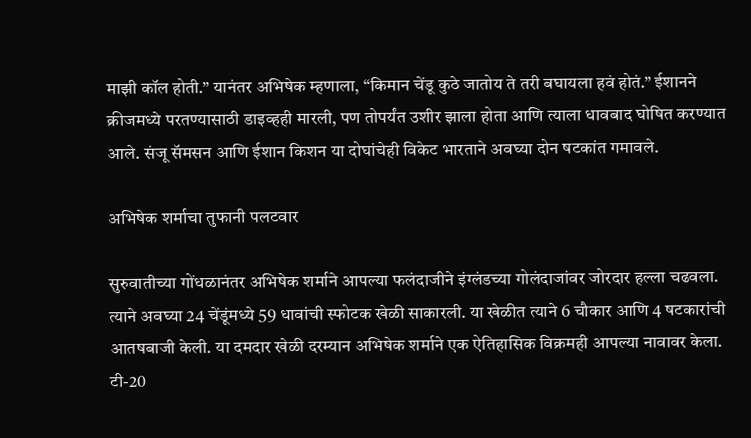माझी कॉल होती.” यानंतर अभिषेक म्हणाला, “किमान चेंडू कुठे जातोय ते तरी बघायला हवं होतं.” ईशानने क्रीजमध्ये परतण्यासाठी डाइव्हही मारली, पण तोपर्यंत उशीर झाला होता आणि त्याला धावबाद घोषित करण्यात आले. संजू सॅमसन आणि ईशान किशन या दोघांचेही विकेट भारताने अवघ्या दोन षटकांत गमावले.

अभिषेक शर्माचा तुफानी पलटवार

सुरुवातीच्या गोंधळानंतर अभिषेक शर्माने आपल्या फलंदाजीने इंग्लंडच्या गोलंदाजांवर जोरदार हल्ला चढवला. त्याने अवघ्या 24 चेंडूंमध्ये 59 धावांची स्फोटक खेळी साकारली. या खेळीत त्याने 6 चौकार आणि 4 षटकारांची आतषबाजी केली. या दमदार खेळी दरम्यान अभिषेक शर्माने एक ऐतिहासिक विक्रमही आपल्या नावावर केला. टी-20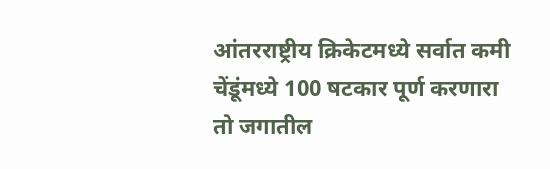आंतरराष्ट्रीय क्रिकेटमध्ये सर्वात कमी चेंडूंमध्ये 100 षटकार पूर्ण करणारा तो जगातील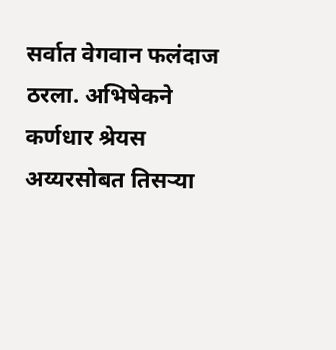सर्वात वेगवान फलंदाज ठरला. अभिषेकने कर्णधार श्रेयस अय्यरसोबत तिसऱ्या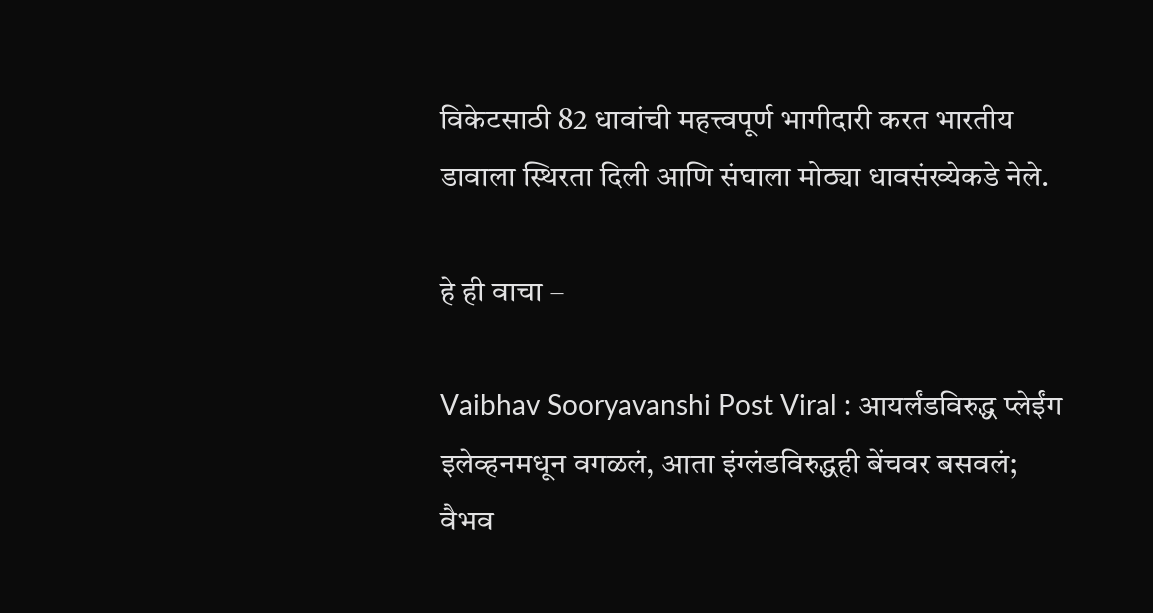विकेटसाठी 82 धावांची महत्त्वपूर्ण भागीदारी करत भारतीय डावाला स्थिरता दिली आणि संघाला मोठ्या धावसंख्येकडे नेले.

हे ही वाचा –

Vaibhav Sooryavanshi Post Viral : आयर्लंडविरुद्ध प्लेईंग इलेव्हनमधून वगळलं, आता इंग्लंडविरुद्धही बेंचवर बसवलं; वैभव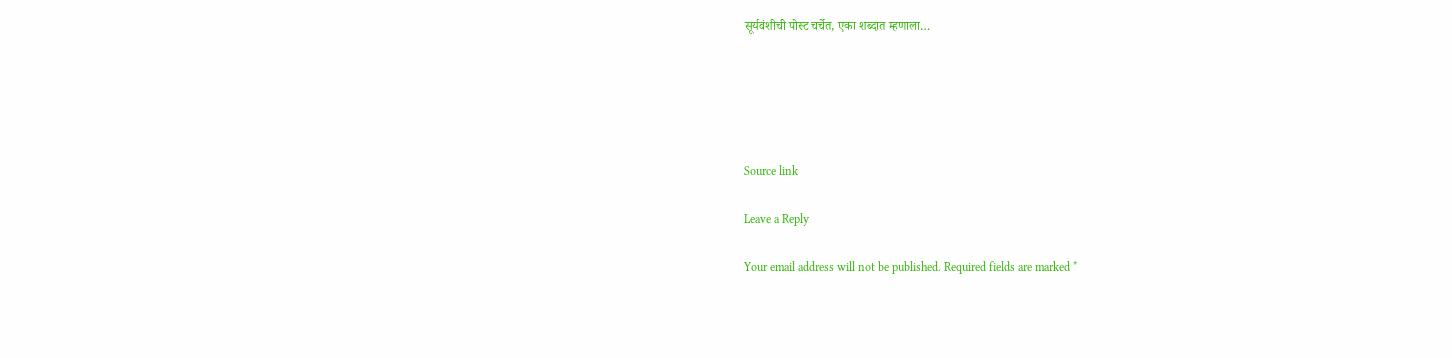सूर्यवंशीची पोस्ट चर्चेत, एका शब्दात म्हणाला…





Source link

Leave a Reply

Your email address will not be published. Required fields are marked *